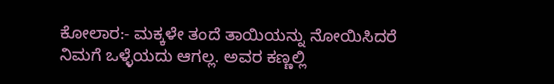ಕೋಲಾರ:- ಮಕ್ಕಳೇ ತಂದೆ ತಾಯಿಯನ್ನು ನೋಯಿಸಿದರೆ ನಿಮಗೆ ಒಳ್ಳೆಯದು ಆಗಲ್ಲ. ಅವರ ಕಣ್ಣಲ್ಲಿ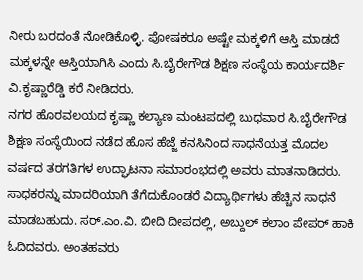ನೀರು ಬರದಂತೆ ನೋಡಿಕೊಳ್ಳಿ. ಪೋಷಕರೂ ಅಷ್ಟೇ ಮಕ್ಕಳಿಗೆ ಆಸ್ತಿ ಮಾಡದೆ ಮಕ್ಕಳನ್ನೇ ಆಸ್ತಿಯಾಗಿಸಿ ಎಂದು ಸಿ.ಬೈರೇಗೌಡ ಶಿಕ್ಷಣ ಸಂಸ್ಥೆಯ ಕಾರ್ಯದರ್ಶಿ ವಿ.ಕೃಷ್ಣಾರೆಡ್ಡಿ ಕರೆ ನೀಡಿದರು.
ನಗರ ಹೊರವಲಯದ ಕೃಷ್ಣಾ ಕಲ್ಯಾಣ ಮಂಟಪದಲ್ಲಿ ಬುಧವಾರ ಸಿ.ಬೈರೇಗೌಡ ಶಿಕ್ಷಣ ಸಂಸ್ಥೆಯಿಂದ ನಡೆದ ಹೊಸ ಹೆಜ್ಜೆ ಕನಸಿನಿಂದ ಸಾಧನೆಯತ್ತ ಮೊದಲ ವರ್ಷದ ತರಗತಿಗಳ ಉದ್ಘಾಟನಾ ಸಮಾರಂಭದಲ್ಲಿ ಅವರು ಮಾತನಾಡಿದರು.
ಸಾಧಕರನ್ನು ಮಾದರಿಯಾಗಿ ತೆಗೆದುಕೊಂಡರೆ ವಿದ್ಯಾರ್ಥಿಗಳು ಹೆಚ್ಚಿನ ಸಾಧನೆ ಮಾಡಬಹುದು. ಸರ್.ಎಂ.ವಿ. ಬೀದಿ ದೀಪದಲ್ಲಿ, ಅಬ್ದುಲ್ ಕಲಾಂ ಪೇಪರ್ ಹಾಕಿ ಓದಿದವರು. ಅಂತಹವರು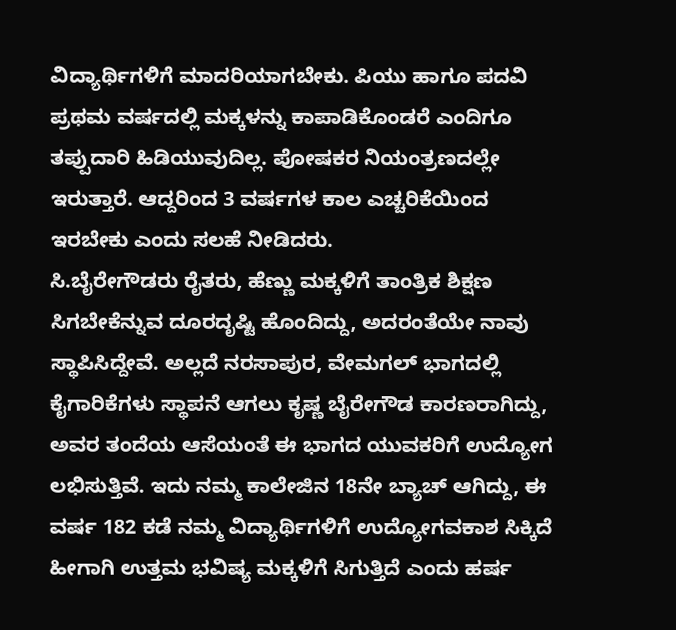ವಿದ್ಯಾರ್ಥಿಗಳಿಗೆ ಮಾದರಿಯಾಗಬೇಕು. ಪಿಯು ಹಾಗೂ ಪದವಿ ಪ್ರಥಮ ವರ್ಷದಲ್ಲಿ ಮಕ್ಕಳನ್ನು ಕಾಪಾಡಿಕೊಂಡರೆ ಎಂದಿಗೂ ತಪ್ಪುದಾರಿ ಹಿಡಿಯುವುದಿಲ್ಲ. ಪೋಷಕರ ನಿಯಂತ್ರಣದಲ್ಲೇ ಇರುತ್ತಾರೆ. ಆದ್ದರಿಂದ 3 ವರ್ಷಗಳ ಕಾಲ ಎಚ್ಚರಿಕೆಯಿಂದ ಇರಬೇಕು ಎಂದು ಸಲಹೆ ನೀಡಿದರು.
ಸಿ.ಬೈರೇಗೌಡರು ರೈತರು, ಹೆಣ್ಣು ಮಕ್ಕಳಿಗೆ ತಾಂತ್ರಿಕ ಶಿಕ್ಷಣ ಸಿಗಬೇಕೆನ್ನುವ ದೂರದೃಷ್ಟಿ ಹೊಂದಿದ್ದು, ಅದರಂತೆಯೇ ನಾವು ಸ್ಥಾಪಿಸಿದ್ದೇವೆ. ಅಲ್ಲದೆ ನರಸಾಪುರ, ವೇಮಗಲ್ ಭಾಗದಲ್ಲಿ ಕೈಗಾರಿಕೆಗಳು ಸ್ಥಾಪನೆ ಆಗಲು ಕೃಷ್ಣ ಬೈರೇಗೌಡ ಕಾರಣರಾಗಿದ್ದು, ಅವರ ತಂದೆಯ ಆಸೆಯಂತೆ ಈ ಭಾಗದ ಯುವಕರಿಗೆ ಉದ್ಯೋಗ ಲಭಿಸುತ್ತಿವೆ. ಇದು ನಮ್ಮ ಕಾಲೇಜಿನ 18ನೇ ಬ್ಯಾಚ್ ಆಗಿದ್ದು, ಈ ವರ್ಷ 182 ಕಡೆ ನಮ್ಮ ವಿದ್ಯಾರ್ಥಿಗಳಿಗೆ ಉದ್ಯೋಗವಕಾಶ ಸಿಕ್ಕಿದೆ ಹೀಗಾಗಿ ಉತ್ತಮ ಭವಿಷ್ಯ ಮಕ್ಕಳಿಗೆ ಸಿಗುತ್ತಿದೆ ಎಂದು ಹರ್ಷ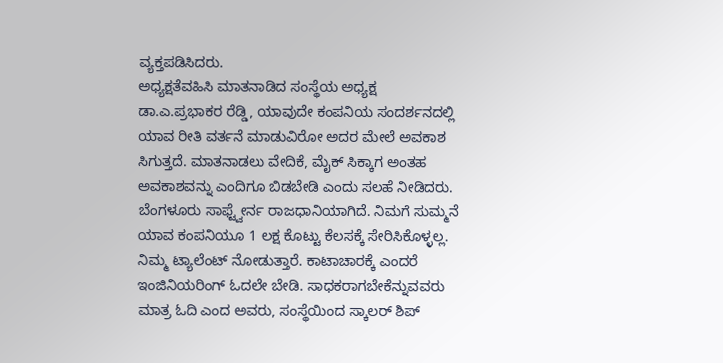ವ್ಯಕ್ತಪಡಿಸಿದರು.
ಅಧ್ಯಕ್ಷತೆವಹಿಸಿ ಮಾತನಾಡಿದ ಸಂಸ್ಥೆಯ ಅಧ್ಯಕ್ಷ ಡಾ.ಎ.ಪ್ರಭಾಕರ ರೆಡ್ಡಿ, ಯಾವುದೇ ಕಂಪನಿಯ ಸಂದರ್ಶನದಲ್ಲಿ ಯಾವ ರೀತಿ ವರ್ತನೆ ಮಾಡುವಿರೋ ಅದರ ಮೇಲೆ ಅವಕಾಶ ಸಿಗುತ್ತದೆ. ಮಾತನಾಡಲು ವೇದಿಕೆ, ಮೈಕ್ ಸಿಕ್ಕಾಗ ಅಂತಹ ಅವಕಾಶವನ್ನು ಎಂದಿಗೂ ಬಿಡಬೇಡಿ ಎಂದು ಸಲಹೆ ನೀಡಿದರು.
ಬೆಂಗಳೂರು ಸಾಫ್ಟ್ವೇರ್ನ ರಾಜಧಾನಿಯಾಗಿದೆ. ನಿಮಗೆ ಸುಮ್ಮನೆ ಯಾವ ಕಂಪನಿಯೂ 1 ಲಕ್ಷ ಕೊಟ್ಟು ಕೆಲಸಕ್ಕೆ ಸೇರಿಸಿಕೊಳ್ಳಲ್ಲ. ನಿಮ್ಮ ಟ್ಯಾಲೆಂಟ್ ನೋಡುತ್ತಾರೆ. ಕಾಟಾಚಾರಕ್ಕೆ ಎಂದರೆ ಇಂಜಿನಿಯರಿಂಗ್ ಓದಲೇ ಬೇಡಿ. ಸಾಧಕರಾಗಬೇಕೆನ್ನುವವರು ಮಾತ್ರ ಓದಿ ಎಂದ ಅವರು, ಸಂಸ್ಥೆಯಿಂದ ಸ್ಕಾಲರ್ ಶಿಪ್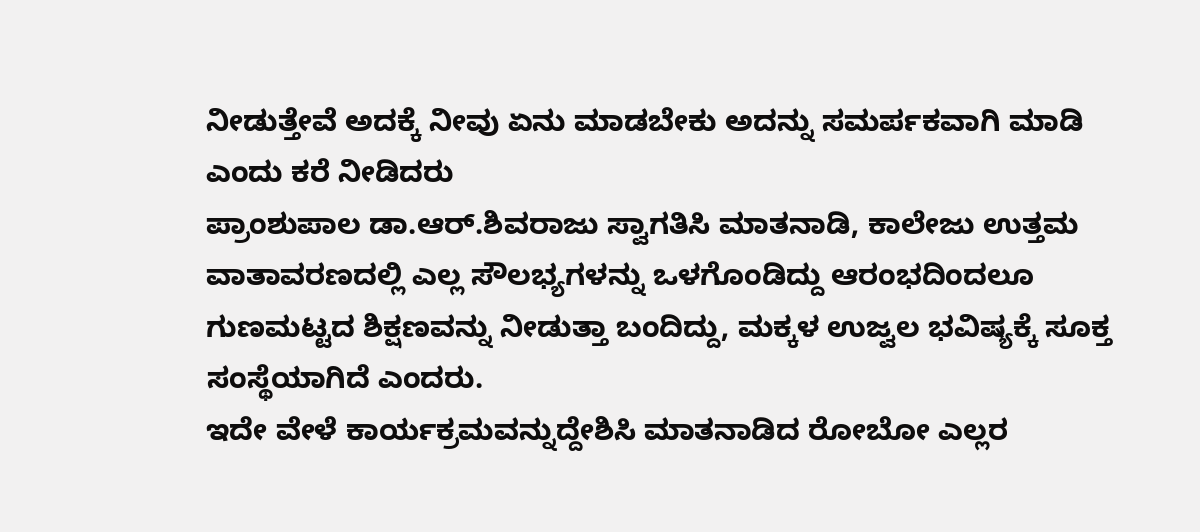ನೀಡುತ್ತೇವೆ ಅದಕ್ಕೆ ನೀವು ಏನು ಮಾಡಬೇಕು ಅದನ್ನು ಸಮರ್ಪಕವಾಗಿ ಮಾಡಿ ಎಂದು ಕರೆ ನೀಡಿದರು
ಪ್ರಾಂಶುಪಾಲ ಡಾ.ಆರ್.ಶಿವರಾಜು ಸ್ವಾಗತಿಸಿ ಮಾತನಾಡಿ, ಕಾಲೇಜು ಉತ್ತಮ ವಾತಾವರಣದಲ್ಲಿ ಎಲ್ಲ ಸೌಲಭ್ಯಗಳನ್ನು ಒಳಗೊಂಡಿದ್ದು ಆರಂಭದಿಂದಲೂ ಗುಣಮಟ್ಟದ ಶಿಕ್ಷಣವನ್ನು ನೀಡುತ್ತಾ ಬಂದಿದ್ದು, ಮಕ್ಕಳ ಉಜ್ವಲ ಭವಿಷ್ಯಕ್ಕೆ ಸೂಕ್ತ ಸಂಸ್ಥೆಯಾಗಿದೆ ಎಂದರು.
ಇದೇ ವೇಳೆ ಕಾರ್ಯಕ್ರಮವನ್ನುದ್ದೇಶಿಸಿ ಮಾತನಾಡಿದ ರೋಬೋ ಎಲ್ಲರ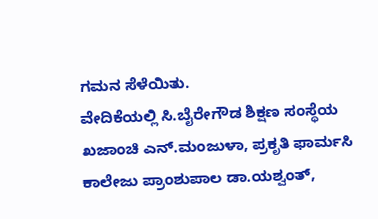ಗಮನ ಸೆಳೆಯಿತು.
ವೇದಿಕೆಯಲ್ಲಿ ಸಿ.ಬೈರೇಗೌಡ ಶಿಕ್ಷಣ ಸಂಸ್ಥೆಯ ಖಜಾಂಚಿ ಎನ್.ಮಂಜುಳಾ, ಪ್ರಕೃತಿ ಫಾರ್ಮಸಿ ಕಾಲೇಜು ಪ್ರಾಂಶುಪಾಲ ಡಾ.ಯಶ್ವಂತ್,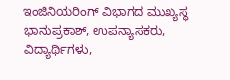ಇಂಜಿನಿಯರಿಂಗ್ ವಿಭಾಗದ ಮುಖ್ಯಸ್ಥ ಭಾನುಪ್ರಕಾಶ್, ಉಪನ್ಯಾಸಕರು, ವಿದ್ಯಾರ್ಥಿಗಳು,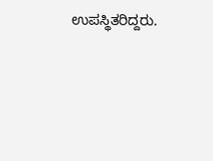ಉಪಸ್ಥಿತರಿದ್ದರು.